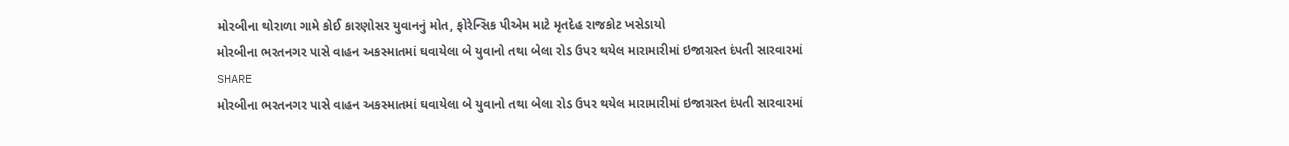મોરબીના થોરાળા ગામે કોઈ કારણોસર યુવાનનું મોત, ફોરેન્સિક પીએમ માટે મૃતદેહ રાજકોટ ખસેડાયો
મોરબીના ભરતનગર પાસે વાહન અકસ્માતમાં ઘવાયેલા બે યુવાનો તથા બેલા રોડ ઉપર થયેલ મારામારીમાં ઇજાગ્રસ્ત દંપતી સારવારમાં
SHARE
મોરબીના ભરતનગર પાસે વાહન અકસ્માતમાં ઘવાયેલા બે યુવાનો તથા બેલા રોડ ઉપર થયેલ મારામારીમાં ઇજાગ્રસ્ત દંપતી સારવારમાં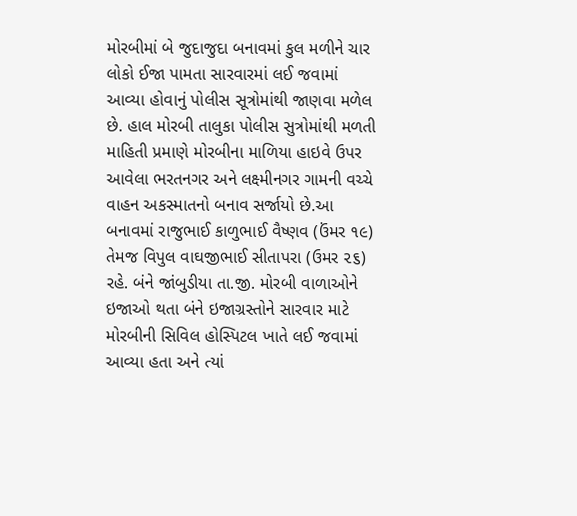મોરબીમાં બે જુદાજુદા બનાવમાં કુલ મળીને ચાર લોકો ઈજા પામતા સારવારમાં લઈ જવામાં આવ્યા હોવાનું પોલીસ સૂત્રોમાંથી જાણવા મળેલ છે. હાલ મોરબી તાલુકા પોલીસ સુત્રોમાંથી મળતી માહિતી પ્રમાણે મોરબીના માળિયા હાઇવે ઉપર આવેલા ભરતનગર અને લક્ષ્મીનગર ગામની વચ્ચે વાહન અકસ્માતનો બનાવ સર્જાયો છે.આ બનાવમાં રાજુભાઈ કાળુભાઈ વૈષ્ણવ (ઉંમર ૧૯) તેમજ વિપુલ વાઘજીભાઈ સીતાપરા (ઉમર ૨૬) રહે. બંને જાંબુડીયા તા.જી. મોરબી વાળાઓને ઇજાઓ થતા બંને ઇજાગ્રસ્તોને સારવાર માટે મોરબીની સિવિલ હોસ્પિટલ ખાતે લઈ જવામાં આવ્યા હતા અને ત્યાં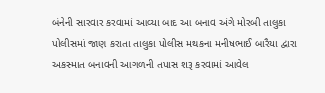બંનેની સારવાર કરવામાં આવ્યા બાદ આ બનાવ અંગે મોરબી તાલુકા પોલીસમાં જાણ કરાતા તાલુકા પોલીસ મથકના મનીષભાઈ બારૈયા દ્વારા અકસ્માત બનાવની આગળની તપાસ શરૂ કરવામાં આવેલ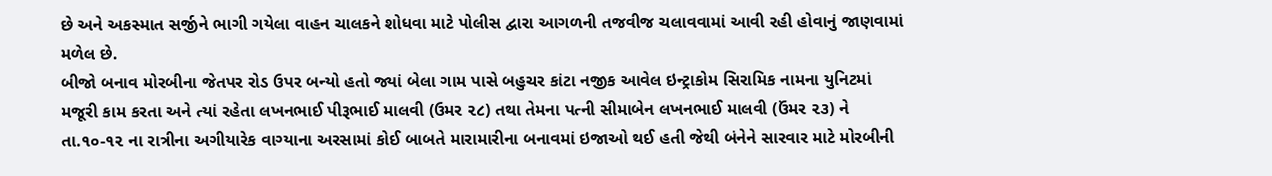છે અને અકસ્માત સર્જીને ભાગી ગયેલા વાહન ચાલકને શોધવા માટે પોલીસ દ્વારા આગળની તજવીજ ચલાવવામાં આવી રહી હોવાનું જાણવામાં મળેલ છે.
બીજો બનાવ મોરબીના જેતપર રોડ ઉપર બન્યો હતો જ્યાં બેલા ગામ પાસે બહુચર કાંટા નજીક આવેલ ઇન્ટ્રાકોમ સિરામિક નામના યુનિટમાં મજૂરી કામ કરતા અને ત્યાં રહેતા લખનભાઈ પીરૂભાઈ માલવી (ઉમર ૨૮) તથા તેમના પત્ની સીમાબેન લખનભાઈ માલવી (ઉંમર ૨૩) ને તા.૧૦-૧૨ ના રાત્રીના અગીયારેક વાગ્યાના અરસામાં કોઈ બાબતે મારામારીના બનાવમાં ઇજાઓ થઈ હતી જેથી બંનેને સારવાર માટે મોરબીની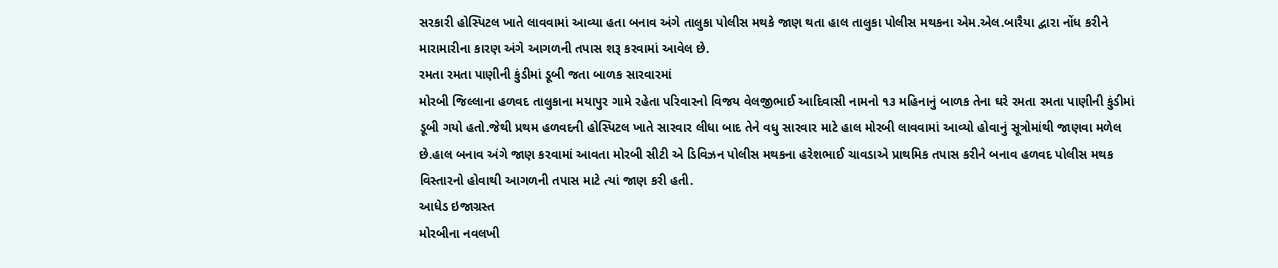સરકારી હોસ્પિટલ ખાતે લાવવામાં આવ્યા હતા બનાવ અંગે તાલુકા પોલીસ મથકે જાણ થતા હાલ તાલુકા પોલીસ મથકના એમ.એલ.બારૈયા દ્વારા નોંધ કરીને મારામારીના કારણ અંગે આગળની તપાસ શરૂ કરવામાં આવેલ છે.
રમતા રમતા પાણીની કુંડીમાં ડૂબી જતા બાળક સારવારમાં
મોરબી જિલ્લાના હળવદ તાલુકાના મયાપુર ગામે રહેતા પરિવારનો વિજય વેલજીભાઈ આદિવાસી નામનો ૧૩ મહિનાનું બાળક તેના ઘરે રમતા રમતા પાણીની કુંડીમાં ડૂબી ગયો હતો.જેથી પ્રથમ હળવદની હોસ્પિટલ ખાતે સારવાર લીધા બાદ તેને વધુ સારવાર માટે હાલ મોરબી લાવવામાં આવ્યો હોવાનું સૂત્રોમાંથી જાણવા મળેલ છે.હાલ બનાવ અંગે જાણ કરવામાં આવતા મોરબી સીટી એ ડિવિઝન પોલીસ મથકના હરેશભાઈ ચાવડાએ પ્રાથમિક તપાસ કરીને બનાવ હળવદ પોલીસ મથક વિસ્તારનો હોવાથી આગળની તપાસ માટે ત્યાં જાણ કરી હતી.
આધેડ ઇજાગ્રસ્ત
મોરબીના નવલખી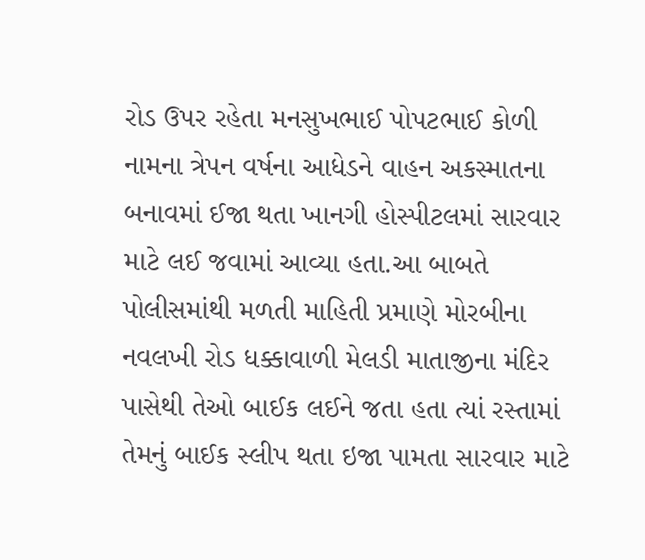રોડ ઉપર રહેતા મનસુખભાઈ પોપટભાઈ કોળી નામના ત્રેપન વર્ષના આધેડને વાહન અકસ્માતના બનાવમાં ઈજા થતા ખાનગી હોસ્પીટલમાં સારવાર માટે લઈ જવામાં આવ્યા હતા.આ બાબતે પોલીસમાંથી મળતી માહિતી પ્રમાણે મોરબીના નવલખી રોડ ધક્કાવાળી મેલડી માતાજીના મંદિર પાસેથી તેઓ બાઈક લઈને જતા હતા ત્યાં રસ્તામાં તેમનું બાઈક સ્લીપ થતા ઇજા પામતા સારવાર માટે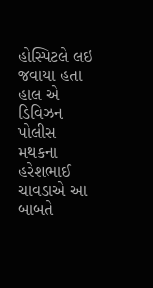હોસ્પિટલે લઇ જવાયા હતા હાલ એ ડિવિઝન પોલીસ મથકના હરેશભાઈ ચાવડાએ આ બાબતે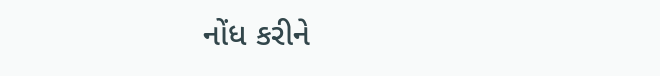નોંધ કરીને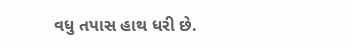વધુ તપાસ હાથ ધરી છે.